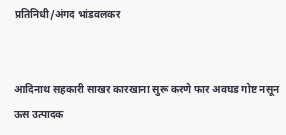प्रतिनिधी/अंगद भांडवलकर


आदिनाथ सहकारी साखर कारखाना सुरू करणे फार अवघड गोष्ट नसून ऊस उत्पादक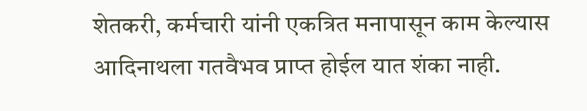शेतकरी, कर्मचारी यांनी एकत्रित मनापासून काम केल्यास आदिनाथला गतवैभव प्राप्त होईल यात शंका नाही.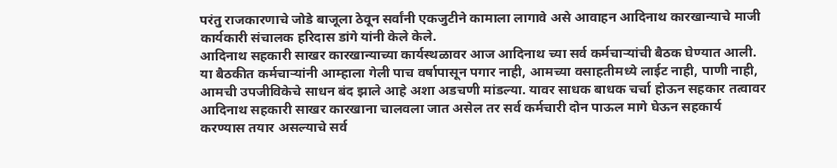परंतु राजकारणाचे जोडे बाजूला ठेवून सर्वांनी एकजुटीने कामाला लागावे असे आवाहन आदिनाथ कारखान्याचे माजी कार्यकारी संचालक हरिदास डांगे यांनी केले केले.
आदिनाथ सहकारी साखर कारखान्याच्या कार्यस्थळावर आज आदिनाथ च्या सर्व कर्मचाऱ्यांची बैठक घेण्यात आली. या बैठकीत कर्मचाऱ्यांनी आम्हाला गेली पाच वर्षापासून पगार नाही, आमच्या वसाहतीमध्ये लाईट नाही, पाणी नाही, आमची उपजीविकेचे साधन बंद झाले आहे अशा अडचणी मांडल्या. यावर साधक बाधक चर्चा होऊन सहकार तत्वावर आदिनाथ सहकारी साखर कारखाना चालवला जात असेल तर सर्व कर्मचारी दोन पाऊल मागे घेऊन सहकार्य करण्यास तयार असल्याचे सर्व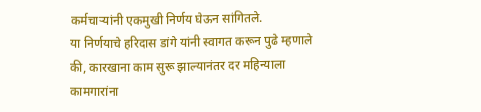कर्मचाऱ्यांनी एकमुखी निर्णय घेऊन सांगितले.
या निर्णयाचे हरिदास डांगे यांनी स्वागत करून पुढे म्हणाले की, कारखाना काम सुरू झाल्यानंतर दर महिन्याला कामगारांना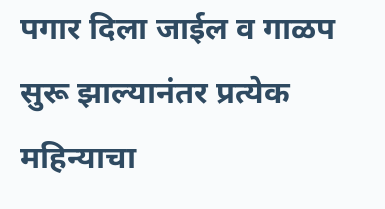पगार दिला जाईल व गाळप सुरू झाल्यानंतर प्रत्येक महिन्याचा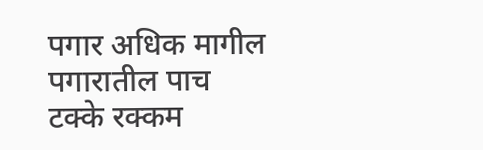पगार अधिक मागील पगारातील पाच टक्के रक्कम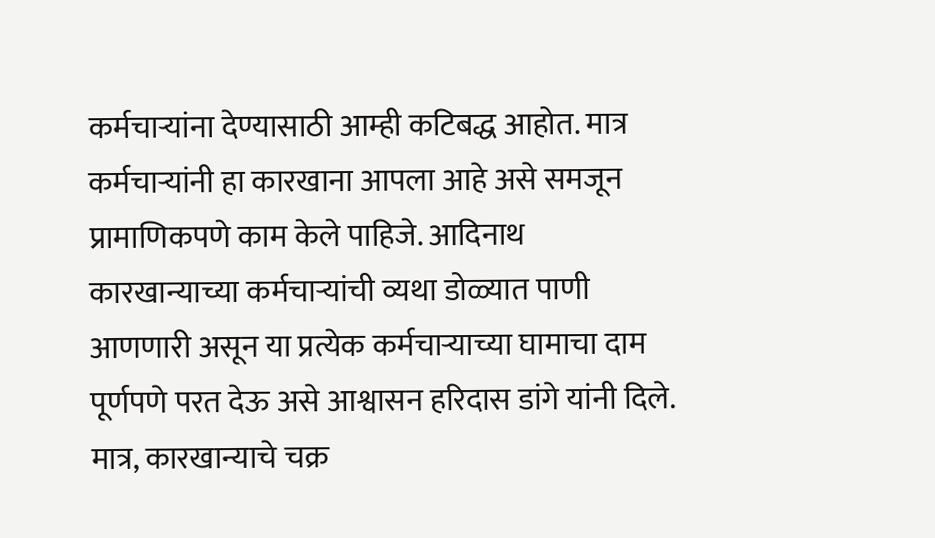कर्मचाऱ्यांना देण्यासाठी आम्ही कटिबद्ध आहोत. मात्र कर्मचाऱ्यांनी हा कारखाना आपला आहे असे समजून प्रामाणिकपणे काम केले पाहिजे. आदिनाथ कारखान्याच्या कर्मचाऱ्यांची व्यथा डोळ्यात पाणी आणणारी असून या प्रत्येक कर्मचाऱ्याच्या घामाचा दाम पूर्णपणे परत देऊ असे आश्वासन हरिदास डांगे यांनी दिले. मात्र, कारखान्याचे चक्र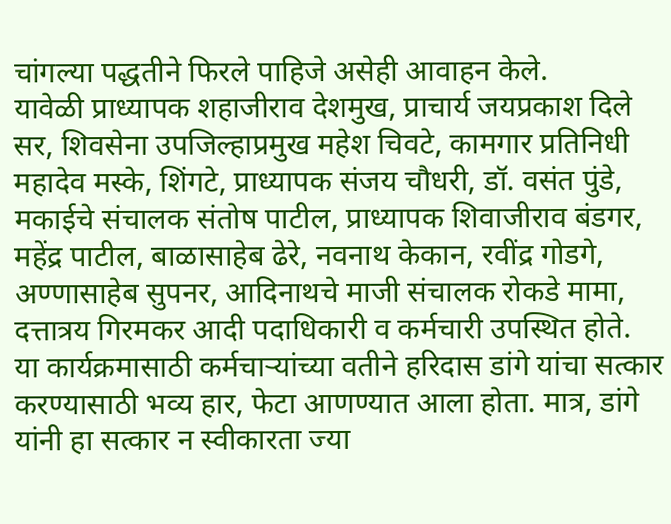चांगल्या पद्धतीने फिरले पाहिजे असेही आवाहन केले.
यावेळी प्राध्यापक शहाजीराव देशमुख, प्राचार्य जयप्रकाश दिले सर, शिवसेना उपजिल्हाप्रमुख महेश चिवटे, कामगार प्रतिनिधी महादेव मस्के, शिंगटे, प्राध्यापक संजय चौधरी, डॉ. वसंत पुंडे, मकाईचे संचालक संतोष पाटील, प्राध्यापक शिवाजीराव बंडगर, महेंद्र पाटील, बाळासाहेब ढेरे, नवनाथ केकान, रवींद्र गोडगे, अण्णासाहेब सुपनर, आदिनाथचे माजी संचालक रोकडे मामा, दत्तात्रय गिरमकर आदी पदाधिकारी व कर्मचारी उपस्थित होते.
या कार्यक्रमासाठी कर्मचाऱ्यांच्या वतीने हरिदास डांगे यांचा सत्कार करण्यासाठी भव्य हार, फेटा आणण्यात आला होता. मात्र, डांगे यांनी हा सत्कार न स्वीकारता ज्या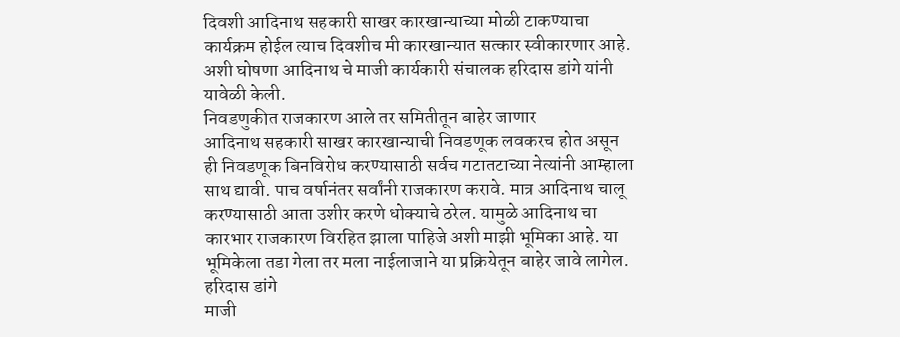दिवशी आदिनाथ सहकारी साखर कारखान्याच्या मोळी टाकण्याचा कार्यक्रम होईल त्याच दिवशीच मी कारखान्यात सत्कार स्वीकारणार आहे. अशी घोषणा आदिनाथ चे माजी कार्यकारी संचालक हरिदास डांगे यांनी यावेळी केली.
निवडणुकीत राजकारण आले तर समितीतून बाहेर जाणार
आदिनाथ सहकारी साखर कारखान्याची निवडणूक लवकरच होत असून ही निवडणूक बिनविरोध करण्यासाठी सर्वच गटातटाच्या नेत्यांनी आम्हाला साथ द्यावी. पाच वर्षानंतर सर्वांनी राजकारण करावे. मात्र आदिनाथ चालू करण्यासाठी आता उशीर करणे धोक्याचे ठरेल. यामुळे आदिनाथ चा कारभार राजकारण विरहित झाला पाहिजे अशी माझी भूमिका आहे. या भूमिकेला तडा गेला तर मला नाईलाजाने या प्रक्रियेतून बाहेर जावे लागेल.
हरिदास डांगे
माजी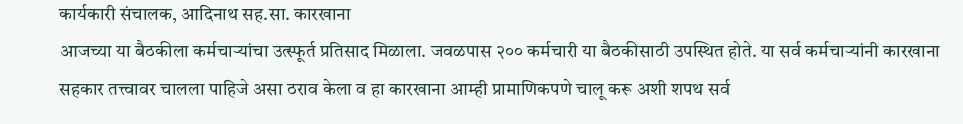कार्यकारी संचालक, आदिनाथ सह.सा. कारखाना
आजच्या या बैठकीला कर्मचाऱ्यांचा उत्स्फूर्त प्रतिसाद मिळाला. जवळपास २०० कर्मचारी या बैठकीसाठी उपस्थित होते. या सर्व कर्मचाऱ्यांनी कारखाना सहकार तत्त्वावर चालला पाहिजे असा ठराव केला व हा कारखाना आम्ही प्रामाणिकपणे चालू करू अशी शपथ सर्व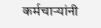कर्मचाऱ्यांनी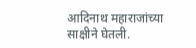आदिनाथ महाराजांच्या साक्षीने घेतली.